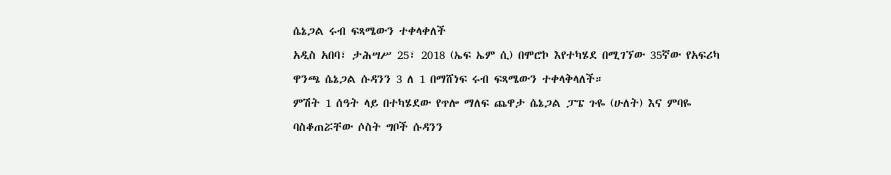ሴኔጋል ሩብ ፍጻሜውን ተቀላቀለች
አዲስ አበባ፣ ታሕሣሥ 25፣ 2018 (ኤፍ ኤም ሲ) በሞሮኮ እየተካሄደ በሚገኘው 35ኛው የአፍሪካ ዋንጫ ሴኔጋል ሱዳንን 3 ለ 1 በማሸነፍ ሩብ ፍጻሜውን ተቀላቅላለች።
ምሽት 1 ሰዓት ላይ በተካሄደው የጥሎ ማለፍ ጨዋታ ሴኔጋል ፓፔ ጉዬ (ሁለት) እና ምባዬ ባስቆጠሯቸው ሶስት ግቦች ሱዳንን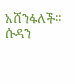አሸንፋለች።
ሱዳን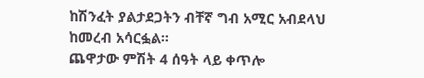ከሽንፈት ያልታደጋትን ብቸኛ ግብ አሚር አብደላህ ከመረብ አሳርፏል።
ጨዋታው ምሽት 4 ሰዓት ላይ ቀጥሎ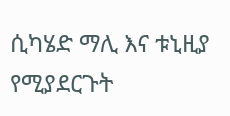ሲካሄድ ማሊ እና ቱኒዚያ የሚያደርጉት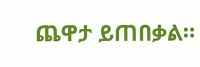ጨዋታ ይጠበቃል።